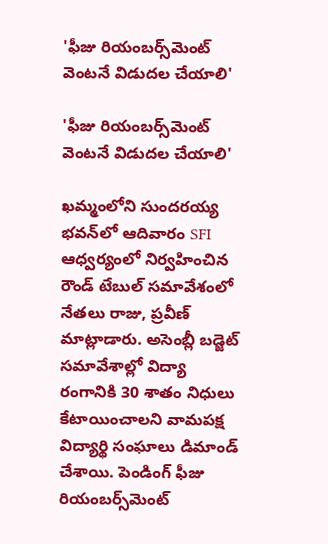'ఫీజు రియంబర్స్‌మెంట్ వెంటనే విడుదల చేయాలి'

'ఫీజు రియంబర్స్‌మెంట్ వెంటనే విడుదల చేయాలి'

ఖమ్మంలోని సుందరయ్య భవన్‌లో ఆదివారం SFI ఆధ్వర్యంలో నిర్వహించిన రౌండ్ టేబుల్ సమావేశంలో నేతలు రాజు, ప్రవీణ్ మాట్లాడారు. అసెంబ్లీ బడ్జెట్ సమావేశాల్లో విద్యా రంగానికి 30 శాతం నిధులు కేటాయించాలని వామపక్ష విద్యార్థి సంఘాలు డిమాండ్ చేశాయి. పెండింగ్ ఫీజు రియంబర్స్‌మెంట్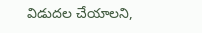విడుదల చేయాలని,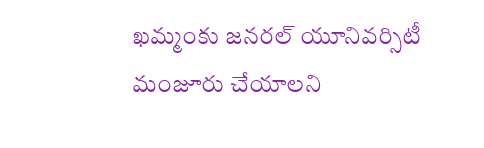ఖమ్మంకు జనరల్ యూనివర్సిటీ మంజూరు చేయాలని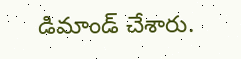డిమాండ్ చేశారు.